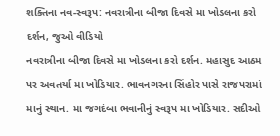શક્તિના નવ-સ્વરૂપ: નવરાત્રીના બીજા દિવસે મા ખોડલના કરો દર્શન, જુઓ વીડિયો
નવરાત્રીના બીજા દિવસે મા ખોડલના કરો દર્શન. મહાસુદ આઠમ પર અવતર્યા મા ખોડિયાર. ભાવનગરના સિંહોર પાસે રાજપરામાં માનું સ્થાન. મા જગદંબા ભવાનીનું સ્વરૂપ મા ખોડિયાર. સદીઓ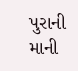પુરાની માની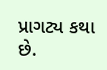પ્રાગટ્ય કથા છે.